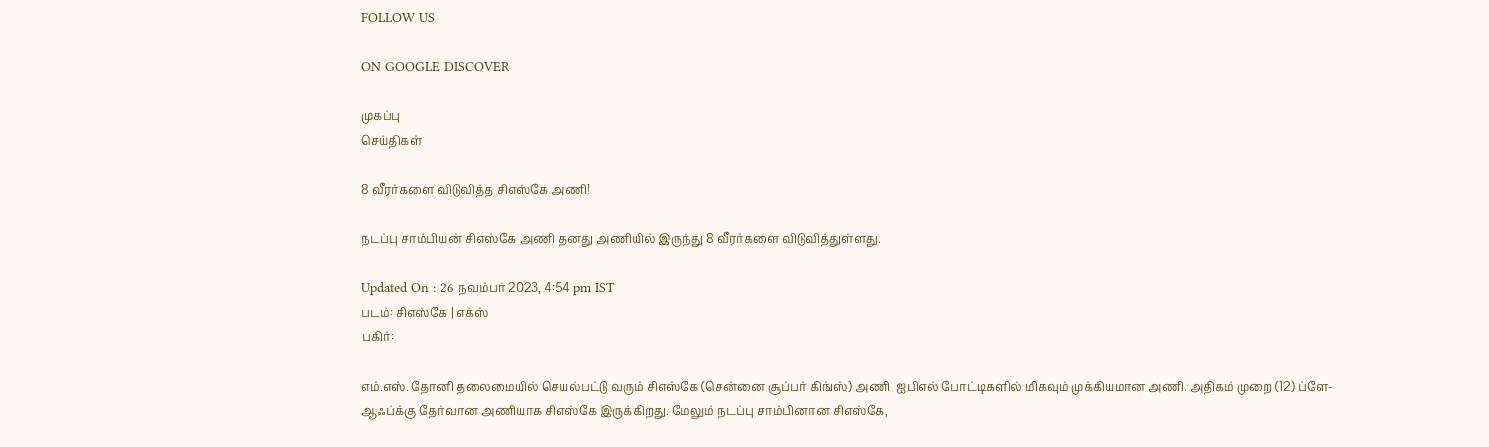FOLLOW US

ON GOOGLE DISCOVER

முகப்பு
செய்திகள்

8 வீரர்களை விடுவித்த சிஎஸ்கே அணி!

நடப்பு சாம்பியன் சிஎஸ்கே அணி தனது அணியில் இருந்து 8 வீரர்களை விடுவித்துள்ளது.

Updated On : 26 நவம்பர் 2023, 4:54 pm IST
படம்: சிஎஸ்கே | எக்ஸ்
பகிர்:

எம்.எஸ். தோனி தலைமையில் செயல்பட்டு வரும் சிஎஸ்கே (சென்னை சூப்பர் கிங்ஸ்) அணி  ஐபிஎல் போட்டிகளில் மிகவும் முக்கியமான அணி. அதிகம் முறை (12) ப்ளே- ஆஃப்க்கு தேர்வான அணியாக சிஎஸ்கே இருக்கிறது. மேலும் நடப்பு சாம்பினான சிஎஸ்கே,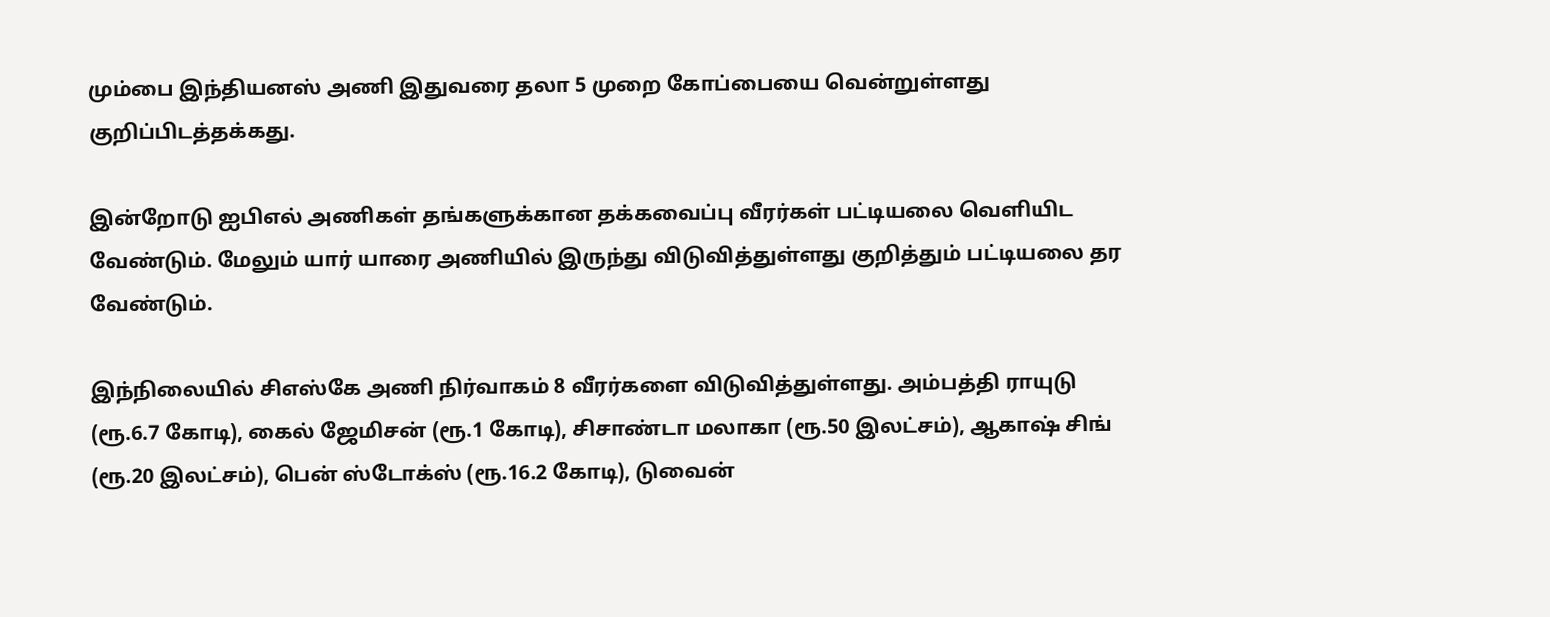மும்பை இந்தியனஸ் அணி இதுவரை தலா 5 முறை கோப்பையை வென்றுள்ளது குறிப்பிடத்தக்கது.

இன்றோடு ஐபிஎல் அணிகள் தங்களுக்கான தக்கவைப்பு வீரர்கள் பட்டியலை வெளியிட வேண்டும். மேலும் யார் யாரை அணியில் இருந்து விடுவித்துள்ளது குறித்தும் பட்டியலை தர வேண்டும்.

இந்நிலையில் சிஎஸ்கே அணி நிர்வாகம் 8 வீரர்களை விடுவித்துள்ளது. அம்பத்தி ராயுடு (ரூ.6.7 கோடி), கைல் ஜேமிசன் (ரூ.1 கோடி), சிசாண்டா மலாகா (ரூ.50 இலட்சம்), ஆகாஷ் சிங் (ரூ.20 இலட்சம்), பென் ஸ்டோக்ஸ் (ரூ.16.2 கோடி), டுவைன்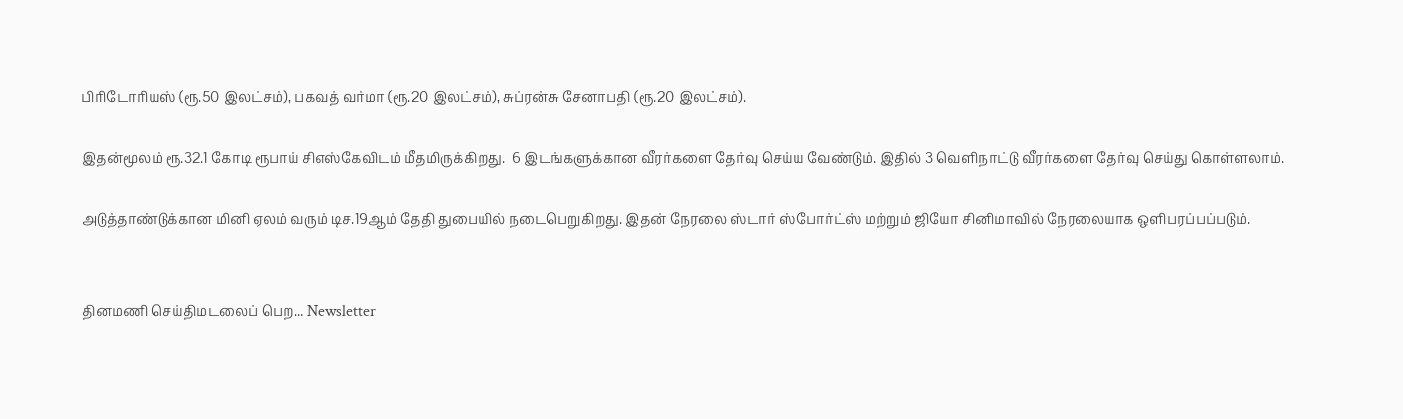பிரிடோரியஸ் (ரூ.50 இலட்சம்), பகவத் வர்மா (ரூ.20 இலட்சம்), சுப்ரன்சு சேனாபதி (ரூ.20 இலட்சம்).

இதன்மூலம் ரூ.32.1 கோடி ரூபாய் சிஎஸ்கேவிடம் மீதமிருக்கிறது.  6 இடங்களுக்கான வீரர்களை தேர்வு செய்ய வேண்டும். இதில் 3 வெளிநாட்டு வீரர்களை தேர்வு செய்து கொள்ளலாம்.

அடுத்தாண்டுக்கான மினி ஏலம் வரும் டிச.19ஆம் தேதி துபையில் நடைபெறுகிறது. இதன் நேரலை ஸ்டார் ஸ்போர்ட்ஸ் மற்றும் ஜியோ சினிமாவில் நேரலையாக ஒளிபரப்பப்படும்.


தினமணி செய்திமடலைப் பெற... Newsletter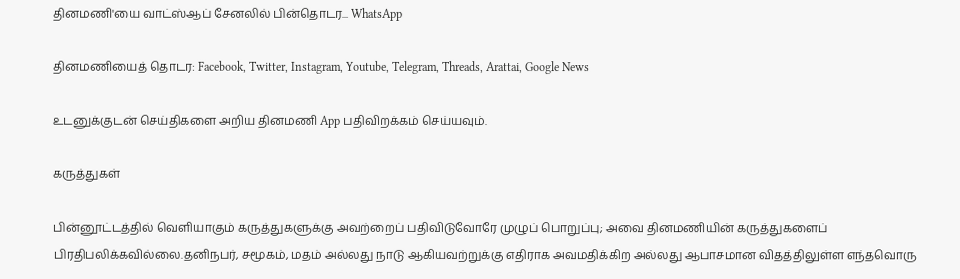தினமணி'யை வாட்ஸ்ஆப் சேனலில் பின்தொடர... WhatsApp

தினமணியைத் தொடர: Facebook, Twitter, Instagram, Youtube, Telegram, Threads, Arattai, Google News

உடனுக்குடன் செய்திகளை அறிய தினமணி App பதிவிறக்கம் செய்யவும்.

கருத்துகள்

பின்னூட்டத்தில் வெளியாகும் கருத்துகளுக்கு அவற்றைப் பதிவிடுவோரே முழுப் பொறுப்பு; அவை தினமணியின் கருத்துகளைப் பிரதிபலிக்கவில்லை.தனிநபர், சமூகம், மதம் அல்லது நாடு ஆகியவற்றுக்கு எதிராக அவமதிக்கிற அல்லது ஆபாசமான விதத்திலுள்ள எந்தவொரு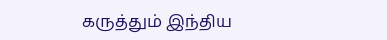கருத்தும் இந்திய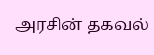அரசின் தகவல்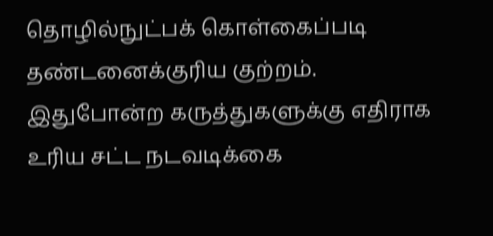தொழில்நுட்பக் கொள்கைப்படி தண்டனைக்குரிய குற்றம். இதுபோன்ற கருத்துகளுக்கு எதிராக உரிய சட்ட நடவடிக்கை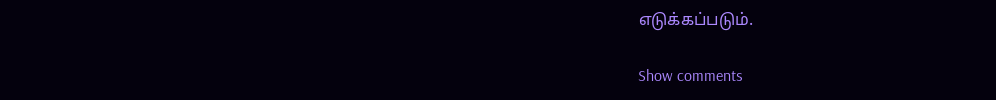எடுக்கப்படும்.

Show comments